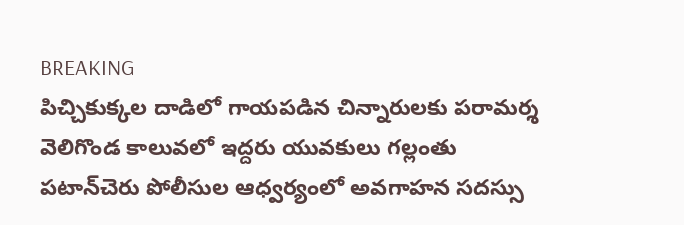BREAKING
పిచ్చికుక్కల దాడిలో గాయపడిన చిన్నారులకు పరామర్శ వెలిగొండ కాలువలో ఇద్దరు యువకులు గల్లంతు పటాన్‌చెరు పోలీసుల ఆధ్వర్యంలో అవగాహన సదస్సు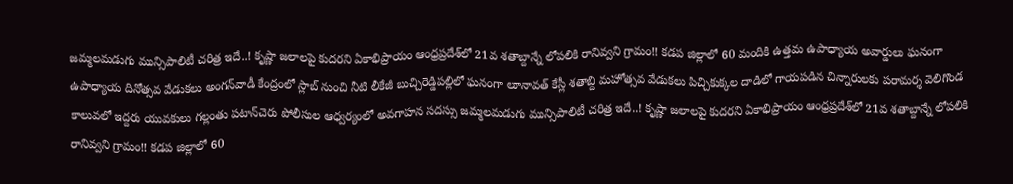జమ్మలమడుగు మున్సిపాలిటీ చరిత్ర ఇదే..! కృష్ణా జలాలపై కుదరని ఏకాభిప్రాయం ఆంధ్రప్రదేశ్‌లో 21వ శతాబ్దాన్నే లోపలికి రానివ్వని గ్రామం!! కడప జిల్లాలో 60 మందికి ఉత్తమ ఉపాధ్యాయ అవార్డులు ఘనంగా ఉపాధ్యాయ దినోత్సవ వేడుకలు అంగన్‌వాడీ కేంద్రంలో స్లాబ్‌ నుంచి నీటి లీకేజీ బుచ్చిరెడ్డిపల్లిలో ఘనంగా లూనావత్ కేస్లీ శతాబ్ది మహోత్సవ వేడుకలు పిచ్చికుక్కల దాడిలో గాయపడిన చిన్నారులకు పరామర్శ వెలిగొండ కాలువలో ఇద్దరు యువకులు గల్లంతు పటాన్‌చెరు పోలీసుల ఆధ్వర్యంలో అవగాహన సదస్సు జమ్మలమడుగు మున్సిపాలిటీ చరిత్ర ఇదే..! కృష్ణా జలాలపై కుదరని ఏకాభిప్రాయం ఆంధ్రప్రదేశ్‌లో 21వ శతాబ్దాన్నే లోపలికి రానివ్వని గ్రామం!! కడప జిల్లాలో 60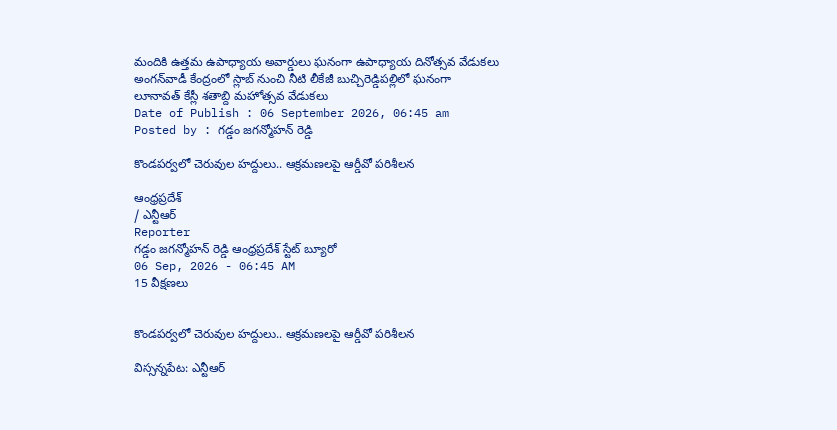మందికి ఉత్తమ ఉపాధ్యాయ అవార్డులు ఘనంగా ఉపాధ్యాయ దినోత్సవ వేడుకలు అంగన్‌వాడీ కేంద్రంలో స్లాబ్‌ నుంచి నీటి లీకేజీ బుచ్చిరెడ్డిపల్లిలో ఘనంగా లూనావత్ కేస్లీ శతాబ్ది మహోత్సవ వేడుకలు
Date of Publish : 06 September 2026, 06:45 am
Posted by : గడ్డం జగన్మోహన్ రెడ్డి

కొండపర్వలో చెరువుల హద్దులు.. ఆక్రమణలపై ఆర్డీవో పరిశీలన

ఆంధ్రప్రదేశ్
/ ఎన్టీఆర్
Reporter
గడ్డం జగన్మోహన్ రెడ్డి ఆంధ్రప్రదేశ్ స్టేట్ బ్యూరో
06 Sep, 2026 - 06:45 AM
15 వీక్షణలు


కొండపర్వలో చెరువుల హద్దులు.. ఆక్రమణలపై ఆర్డీవో పరిశీలన

విస్సన్నపేట: ఎన్టీఆర్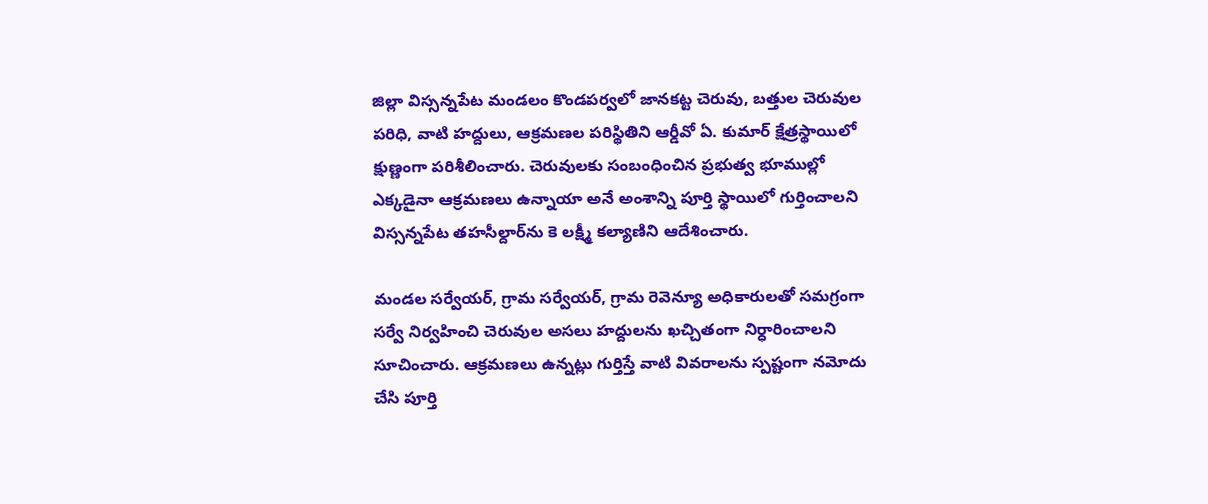జిల్లా విస్సన్నపేట మండలం కొండపర్వలో జానకట్ట చెరువు, బత్తుల చెరువుల పరిధి, వాటి హద్దులు, ఆక్రమణల పరిస్థితిని ఆర్డీవో ఏ. కుమార్ క్షేత్రస్థాయిలో క్షుణ్ణంగా పరిశీలించారు. చెరువులకు సంబంధించిన ప్రభుత్వ భూముల్లో ఎక్కడైనా ఆక్రమణలు ఉన్నాయా అనే అంశాన్ని పూర్తి స్థాయిలో గుర్తించాలని విస్సన్నపేట తహసీల్దార్‌ను కె లక్ష్మీ కల్యాణిని ఆదేశించారు.

మండల సర్వేయర్, గ్రామ సర్వేయర్, గ్రామ రెవెన్యూ అధికారులతో సమగ్రంగా సర్వే నిర్వహించి చెరువుల అసలు హద్దులను ఖచ్చితంగా నిర్ధారించాలని సూచించారు. ఆక్రమణలు ఉన్నట్లు గుర్తిస్తే వాటి వివరాలను స్పష్టంగా నమోదు చేసి పూర్తి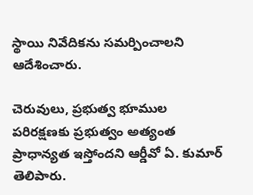స్థాయి నివేదికను సమర్పించాలని ఆదేశించారు.

చెరువులు, ప్రభుత్వ భూముల పరిరక్షణకు ప్రభుత్వం అత్యంత ప్రాధాన్యత ఇస్తోందని ఆర్డీవో ఏ. కుమార్ తెలిపారు.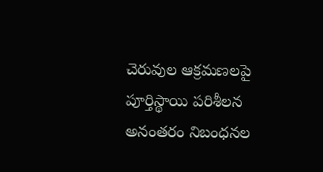చెరువుల ఆక్రమణలపై పూర్తిస్థాయి పరిశీలన అనంతరం నిబంధనల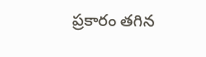ప్రకారం తగిన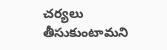చర్యలు తీసుకుంటామని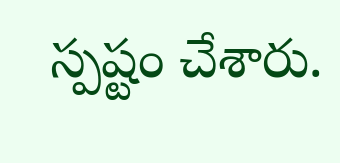స్పష్టం చేశారు.